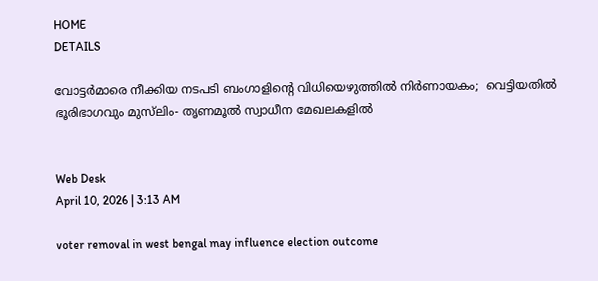HOME
DETAILS

വോട്ടര്‍മാരെ നീക്കിയ നടപടി ബംഗാളിന്റെ വിധിയെഴുത്തില്‍ നിര്‍ണായകം;  വെട്ടിയതില്‍ ഭൂരിഭാഗവും മുസ്‌ലിം- തൃണമൂല്‍ സ്വാധീന മേഖലകളില്‍


Web Desk
April 10, 2026 | 3:13 AM

voter removal in west bengal may influence election outcome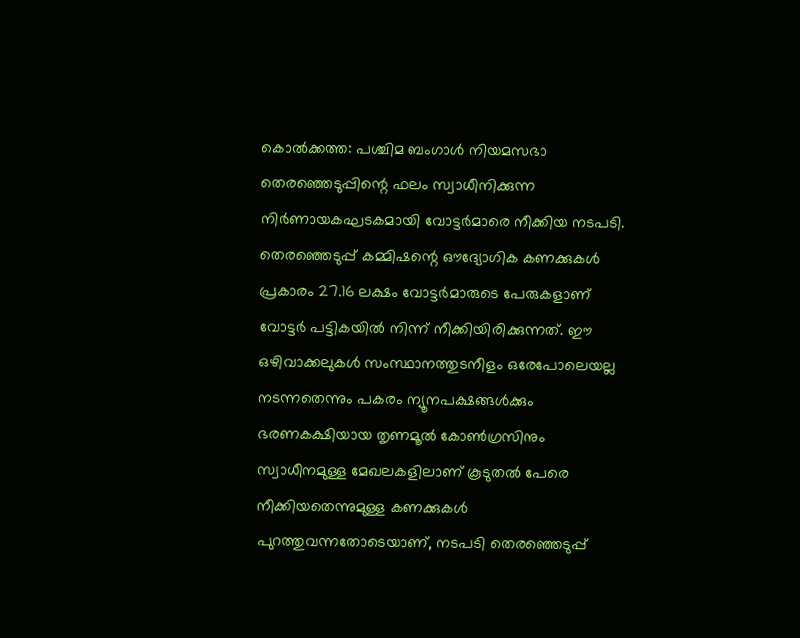കൊല്‍ക്കത്ത: പശ്ചിമ ബംഗാള്‍ നിയമസഭാ തെരഞ്ഞെടുപ്പിന്റെ ഫലം സ്വാധീനിക്കുന്ന നിര്‍ണായകഘടകമായി വോട്ടര്‍മാരെ നീക്കിയ നടപടി. തെരഞ്ഞെടുപ്പ് കമ്മിഷന്റെ ഔദ്യോഗിക കണക്കുകള്‍ പ്രകാരം 27.16 ലക്ഷം വോട്ടര്‍മാരുടെ പേരുകളാണ് വോട്ടര്‍ പട്ടികയില്‍ നിന്ന് നീക്കിയിരിക്കുന്നത്. ഈ ഒഴിവാക്കലുകള്‍ സംസ്ഥാനത്തുടനീളം ഒരേപോലെയല്ല നടന്നതെന്നും പകരം ന്യൂനപക്ഷങ്ങള്‍ക്കും ഭരണകക്ഷിയായ തൃണമൂല്‍ കോണ്‍ഗ്രസിനും സ്വാധീനമുള്ള മേഖലകളിലാണ് കൂടുതല്‍ പേരെ നീക്കിയതെന്നുമുള്ള കണക്കുകള്‍ പുറത്തുവന്നതോടെയാണ്, നടപടി തെരഞ്ഞെടുപ്പ്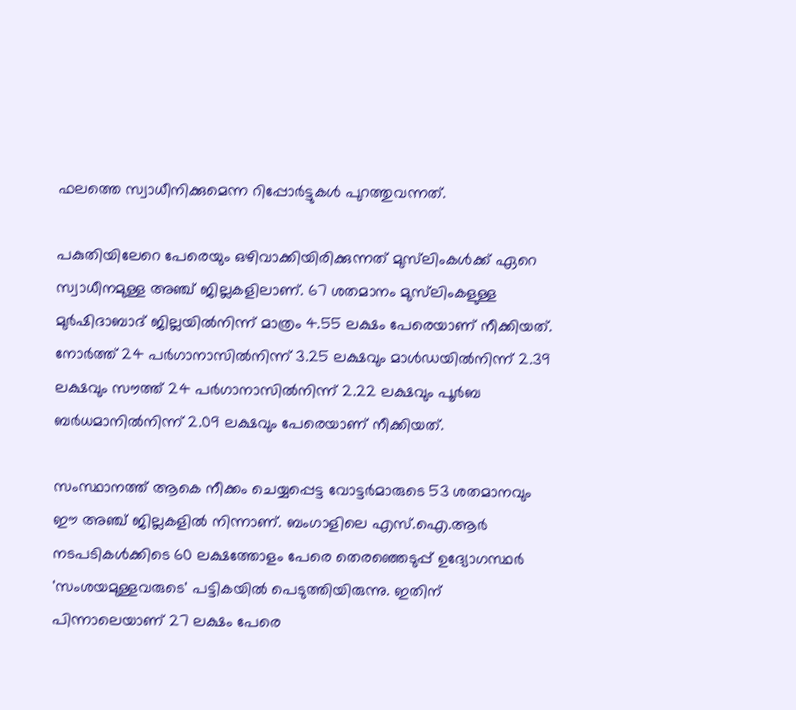ഫലത്തെ സ്വാധീനിക്കുമെന്ന റിപ്പോര്‍ട്ടുകള്‍ പുറത്തുവന്നത്.

പകുതിയിലേറെ പേരെയും ഒഴിവാക്കിയിരിക്കുന്നത് മുസ്‌ലിംകള്‍ക്ക് ഏറെ സ്വാധീനമുള്ള അഞ്ച് ജില്ലകളിലാണ്. 67 ശതമാനം മുസ്‌ലിംകളുള്ള മുര്‍ഷിദാബാദ് ജില്ലയില്‍നിന്ന് മാത്രം 4.55 ലക്ഷം പേരെയാണ് നീക്കിയത്. നോര്‍ത്ത് 24 പര്‍ഗാനാസില്‍നിന്ന് 3.25 ലക്ഷവും മാള്‍ഡയില്‍നിന്ന് 2.39 ലക്ഷവും സൗത്ത് 24 പര്‍ഗാനാസില്‍നിന്ന് 2.22 ലക്ഷവും പൂര്‍ബ ബര്‍ധമാനില്‍നിന്ന് 2.09 ലക്ഷവും പേരെയാണ് നീക്കിയത്.

സംസ്ഥാനത്ത് ആകെ നീക്കം ചെയ്യപ്പെട്ട വോട്ടര്‍മാരുടെ 53 ശതമാനവും ഈ അഞ്ച് ജില്ലകളില്‍ നിന്നാണ്. ബംഗാളിലെ എസ്.ഐ.ആര്‍ നടപടികള്‍ക്കിടെ 60 ലക്ഷത്തോളം പേരെ തെരഞ്ഞെടുപ്പ് ഉദ്യോഗസ്ഥര്‍ 'സംശയമുള്ളവരുടെ' പട്ടികയില്‍ പെടുത്തിയിരുന്നു. ഇതിന് പിന്നാലെയാണ് 27 ലക്ഷം പേരെ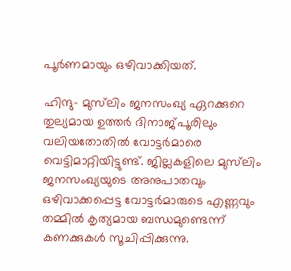പൂര്‍ണമായും ഒഴിവാക്കിയത്.

ഹിന്ദു- മുസ്‌ലിം ജനസംഖ്യ ഏറക്കുറെ തുല്യമായ ഉത്തര്‍ ദിനാജ്പൂരിലും വലിയതോതില്‍ വോട്ടര്‍മാരെ വെട്ടിമാറ്റിയിട്ടുണ്ട്. ജില്ലകളിലെ മുസ്‌ലിം ജനസംഖ്യയുടെ അനുപാതവും ഒഴിവാക്കപ്പെട്ട വോട്ടര്‍മാരുടെ എണ്ണവും തമ്മില്‍ കൃത്യമായ ബന്ധമുണ്ടെന്ന് കണക്കുകള്‍ സൂചിപ്പിക്കുന്നു.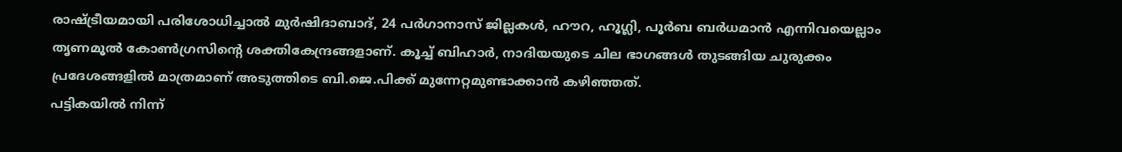രാഷ്ട്രീയമായി പരിശോധിച്ചാല്‍ മുര്‍ഷിദാബാദ്, 24 പര്‍ഗാനാസ് ജില്ലകള്‍, ഹൗറ, ഹൂഗ്ലി, പൂര്‍ബ ബര്‍ധമാന്‍ എന്നിവയെല്ലാം തൃണമൂല്‍ കോണ്‍ഗ്രസിന്റെ ശക്തികേന്ദ്രങ്ങളാണ്. കൂച്ച് ബിഹാര്‍, നാദിയയുടെ ചില ഭാഗങ്ങള്‍ തുടങ്ങിയ ചുരുക്കം പ്രദേശങ്ങളില്‍ മാത്രമാണ് അടുത്തിടെ ബി.ജെ.പിക്ക് മുന്നേറ്റമുണ്ടാക്കാന്‍ കഴിഞ്ഞത്.
പട്ടികയില്‍ നിന്ന്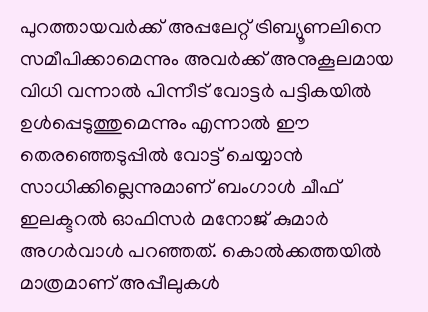പുറത്തായവര്‍ക്ക് അപ്പലേറ്റ് ട്രിബ്യൂണലിനെ സമീപിക്കാമെന്നും അവര്‍ക്ക് അനുകൂലമായ വിധി വന്നാല്‍ പിന്നീട് വോട്ടര്‍ പട്ടികയില്‍ ഉള്‍പ്പെടുത്തുമെന്നും എന്നാല്‍ ഈ തെരഞ്ഞെടുപ്പില്‍ വോട്ട് ചെയ്യാന്‍ സാധിക്കില്ലെന്നുമാണ് ബംഗാള്‍ ചീഫ് ഇലക്ടറല്‍ ഓഫിസര്‍ മനോജ് കുമാര്‍ അഗര്‍വാള്‍ പറഞ്ഞത്. കൊല്‍ക്കത്തയില്‍ മാത്രമാണ് അപ്പീലുകള്‍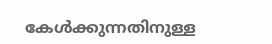കേള്‍ക്കുന്നതിനുള്ള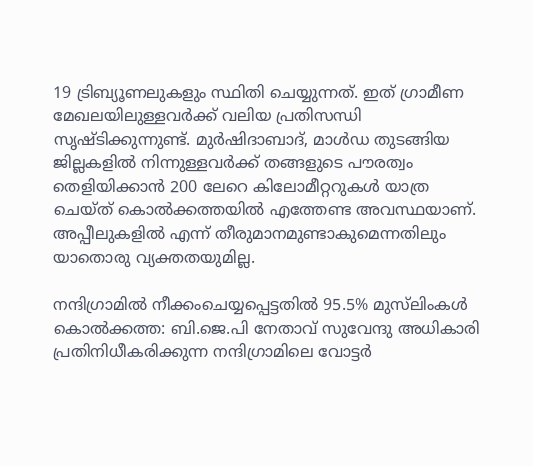19 ട്രിബ്യൂണലുകളും സ്ഥിതി ചെയ്യുന്നത്. ഇത് ഗ്രാമീണ മേഖലയിലുള്ളവര്‍ക്ക് വലിയ പ്രതിസന്ധി സൃഷ്ടിക്കുന്നുണ്ട്. മുര്‍ഷിദാബാദ്, മാള്‍ഡ തുടങ്ങിയ ജില്ലകളില്‍ നിന്നുള്ളവര്‍ക്ക് തങ്ങളുടെ പൗരത്വം തെളിയിക്കാന്‍ 200 ലേറെ കിലോമീറ്ററുകള്‍ യാത്ര ചെയ്ത് കൊല്‍ക്കത്തയില്‍ എത്തേണ്ട അവസ്ഥയാണ്. അപ്പീലുകളില്‍ എന്ന് തീരുമാനമുണ്ടാകുമെന്നതിലും യാതൊരു വ്യക്തതയുമില്ല.

നന്ദിഗ്രാമില്‍ നീക്കംചെയ്യപ്പെട്ടതില്‍ 95.5% മുസ്‌ലിംകള്‍
കൊല്‍ക്കത്ത: ബി.ജെ.പി നേതാവ് സുവേന്ദു അധികാരി പ്രതിനിധീകരിക്കുന്ന നന്ദിഗ്രാമിലെ വോട്ടര്‍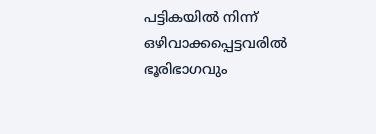പട്ടികയില്‍ നിന്ന് ഒഴിവാക്കപ്പെട്ടവരില്‍ ഭൂരിഭാഗവും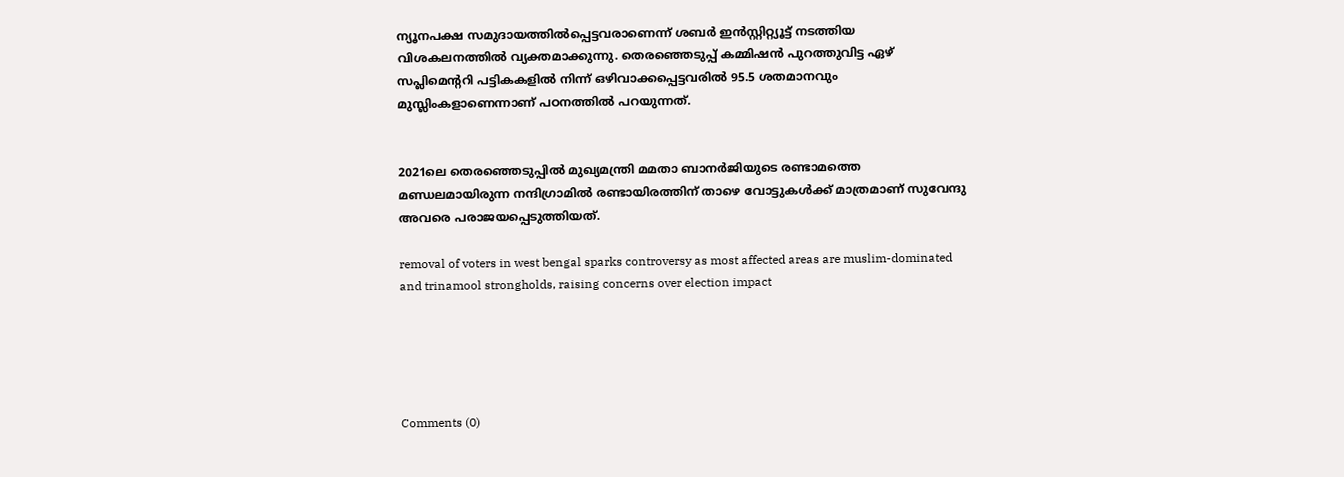ന്യൂനപക്ഷ സമുദായത്തില്‍പ്പെട്ടവരാണെന്ന് ശബര്‍ ഇന്‍സ്റ്റിറ്റ്യൂട്ട് നടത്തിയ വിശകലനത്തില്‍ വ്യക്തമാക്കുന്നു. തെരഞ്ഞെടുപ്പ് കമ്മിഷന്‍ പുറത്തുവിട്ട ഏഴ് സപ്ലിമെന്ററി പട്ടികകളില്‍ നിന്ന് ഒഴിവാക്കപ്പെട്ടവരില്‍ 95.5 ശതമാനവും മുസ്ലിംകളാണെന്നാണ് പഠനത്തില്‍ പറയുന്നത്.


2021ലെ തെരഞ്ഞെടുപ്പില്‍ മുഖ്യമന്ത്രി മമതാ ബാനര്‍ജിയുടെ രണ്ടാമത്തെ മണ്ഡലമായിരുന്ന നന്ദിഗ്രാമില്‍ രണ്ടായിരത്തിന് താഴെ വോട്ടുകള്‍ക്ക് മാത്രമാണ് സുവേന്ദു അവരെ പരാജയപ്പെടുത്തിയത്.

removal of voters in west bengal sparks controversy as most affected areas are muslim-dominated and trinamool strongholds, raising concerns over election impact





Comments (0)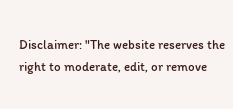Disclaimer: "The website reserves the right to moderate, edit, or remove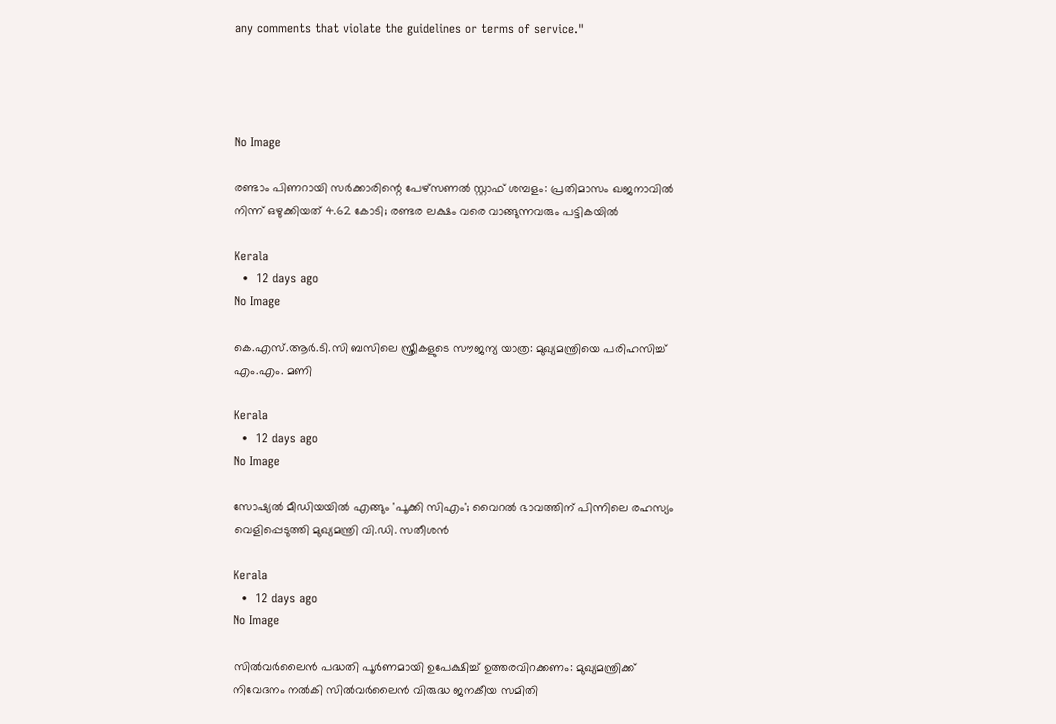any comments that violate the guidelines or terms of service."




No Image

രണ്ടാം പിണറായി സർക്കാരിന്റെ പേഴ്സണൽ സ്റ്റാഫ് ശമ്പളം: പ്രതിമാസം ഖജനാവിൽ നിന്ന് ഒഴുക്കിയത് 4.62 കോടി; രണ്ടര ലക്ഷം വരെ വാങ്ങുന്നവരും പട്ടികയിൽ

Kerala
  •  12 days ago
No Image

കെ.എസ്.ആർ.ടി.സി ബസിലെ സ്ത്രീകളുടെ സൗജന്യ യാത്ര: മുഖ്യമന്ത്രിയെ പരിഹസിച്ച് എം.എം. മണി

Kerala
  •  12 days ago
No Image

സോഷ്യൽ മീഡിയയിൽ എങ്ങും 'പൂക്കി സിഎം'; വൈറൽ ഭാവത്തിന് പിന്നിലെ രഹസ്യം വെളിപ്പെടുത്തി മുഖ്യമന്ത്രി വി.ഡി. സതീശൻ

Kerala
  •  12 days ago
No Image

സിൽവർലൈൻ പദ്ധതി പൂർണമായി ഉപേക്ഷിച്ച് ഉത്തരവിറക്കണം: മുഖ്യമന്ത്രിക്ക് നിവേദനം നൽകി സിൽവർലൈൻ വിരുദ്ധ ജനകീയ സമിതി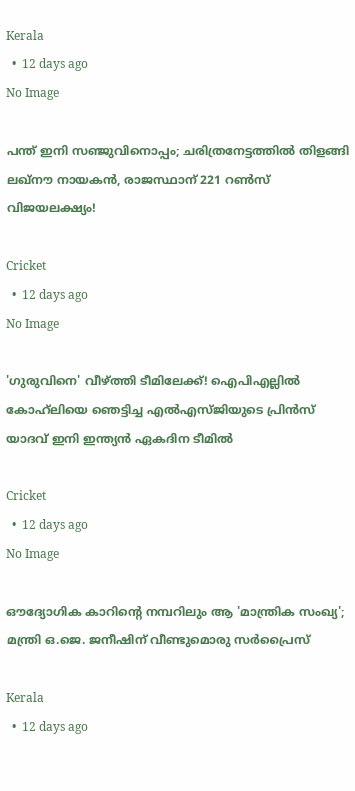Kerala
  •  12 days ago
No Image

പന്ത് ഇനി സഞ്ജുവിനൊപ്പം; ചരിത്രനേട്ടത്തില്‍ തിളങ്ങി ലഖ്നൗ നായകന്‍, രാജസ്ഥാന് 221 റൺസ് വിജയലക്ഷ്യം!

Cricket
  •  12 days ago
No Image

'ഗുരുവിനെ' വീഴ്ത്തി ടീമിലേക്ക്! ഐപിഎല്ലിൽ കോഹ്‌ലിയെ ഞെട്ടിച്ച എൽഎസ്ജിയുടെ പ്രിൻസ് യാദവ് ഇനി ഇന്ത്യൻ ഏകദിന ടീമിൽ

Cricket
  •  12 days ago
No Image

ഔദ്യോഗിക കാറിന്റെ നമ്പറിലും ആ 'മാന്ത്രിക സംഖ്യ'; മന്ത്രി ഒ.ജെ. ജനീഷിന് വീണ്ടുമൊരു സർപ്രൈസ്

Kerala
  •  12 days ago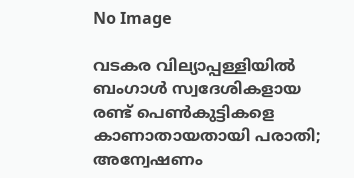No Image

വടകര വില്യാപ്പള്ളിയിൽ ബംഗാൾ സ്വദേശികളായ രണ്ട് പെൺകുട്ടികളെ കാണാതായതായി പരാതി; അന്വേഷണം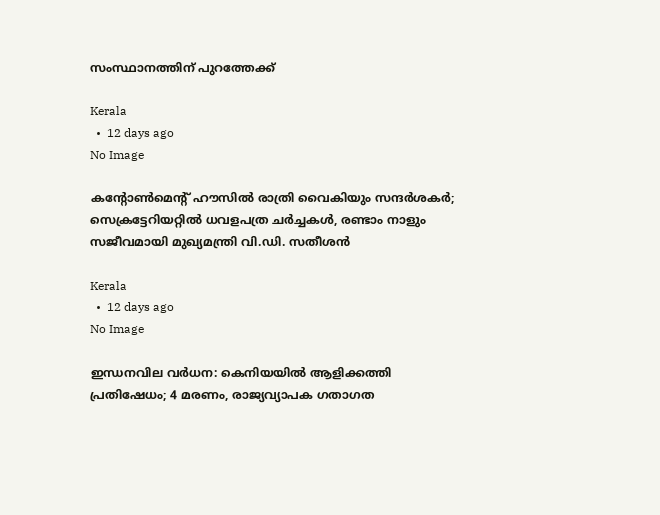സംസ്ഥാനത്തിന് പുറത്തേക്ക്

Kerala
  •  12 days ago
No Image

കന്റോൺമെന്റ് ഹൗസിൽ രാത്രി വൈകിയും സന്ദർശകർ; സെക്രട്ടേറിയറ്റിൽ ധവളപത്ര ചർച്ചകൾ, രണ്ടാം നാളും സജീവമായി മുഖ്യമന്ത്രി വി.ഡി. സതീശൻ

Kerala
  •  12 days ago
No Image

ഇന്ധനവില വർധന: കെനിയയിൽ ആളിക്കത്തി പ്രതിഷേധം; 4 മരണം, രാജ്യവ്യാപക ഗതാഗത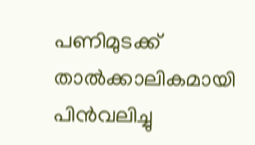പണിമുടക്ക് താൽക്കാലികമായി പിൻവലിച്ചു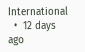International
  •  12 days ago